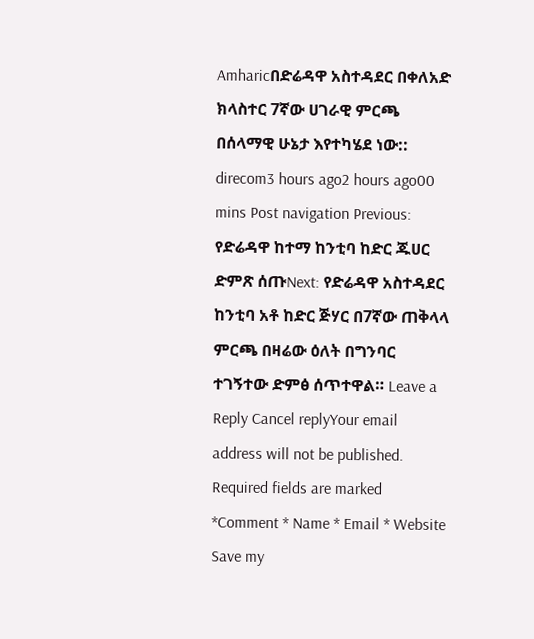Amharicበድሬዳዋ አስተዳደር በቀለአድ ክላስተር 7ኛው ሀገራዊ ምርጫ በሰላማዊ ሁኔታ እየተካሄደ ነው:: direcom3 hours ago2 hours ago00 mins Post navigation Previous: የድሬዳዋ ከተማ ከንቲባ ከድር ጁሀር ድምጽ ሰጡNext: የድሬዳዋ አስተዳደር ከንቲባ አቶ ከድር ጅሃር በ7ኛው ጠቅላላ ምርጫ በዛሬው ዕለት በግንባር ተገኝተው ድምፅ ሰጥተዋል። Leave a Reply Cancel replyYour email address will not be published. Required fields are marked *Comment * Name * Email * Website Save my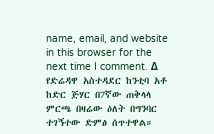name, email, and website in this browser for the next time I comment. Δ
የድሬዳዋ አስተዳደር ከንቲባ አቶ ከድር ጅሃር በ7ኛው ጠቅላላ ምርጫ በዛሬው ዕለት በግንባር ተገኝተው ድምፅ ሰጥተዋል።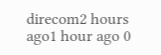direcom2 hours ago1 hour ago 0